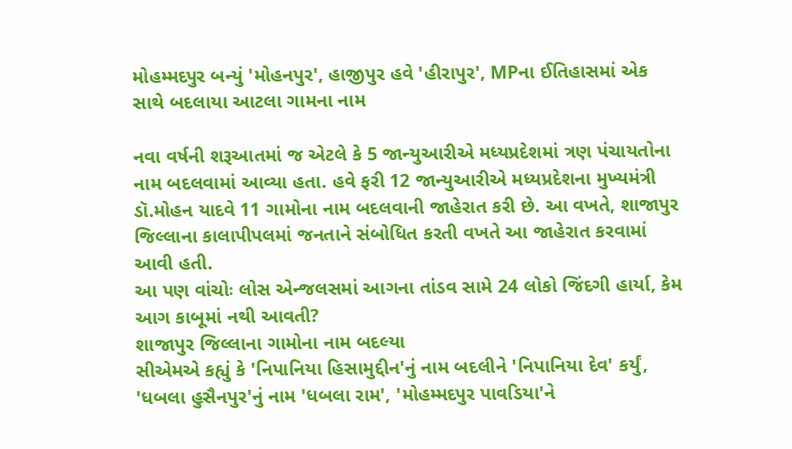મોહમ્મદપુર બન્યું 'મોહનપુર', હાજીપુર હવે 'હીરાપુર', MPના ઈતિહાસમાં એક સાથે બદલાયા આટલા ગામના નામ

નવા વર્ષની શરૂઆતમાં જ એટલે કે 5 જાન્યુઆરીએ મધ્યપ્રદેશમાં ત્રણ પંચાયતોના નામ બદલવામાં આવ્યા હતા. હવે ફરી 12 જાન્યુઆરીએ મધ્યપ્રદેશના મુખ્યમંત્રી ડૉ.મોહન યાદવે 11 ગામોના નામ બદલવાની જાહેરાત કરી છે. આ વખતે, શાજાપુર જિલ્લાના કાલાપીપલમાં જનતાને સંબોધિત કરતી વખતે આ જાહેરાત કરવામાં આવી હતી.
આ પણ વાંચોઃ લોસ એન્જલસમાં આગના તાંડવ સામે 24 લોકો જિંદગી હાર્યા, કેમ આગ કાબૂમાં નથી આવતી?
શાજાપુર જિલ્લાના ગામોના નામ બદલ્યા
સીએમએ કહ્યું કે 'નિપાનિયા હિસામુદ્દીન'નું નામ બદલીને 'નિપાનિયા દેવ' કર્યું, 'ધબલા હુસૈનપુર'નું નામ 'ધબલા રામ', 'મોહમ્મદપુર પાવડિયા'ને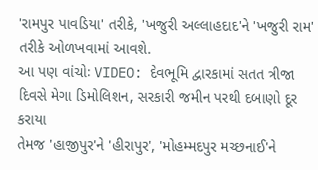'રામપુર પાવડિયા' તરીકે, 'ખજુરી અલ્લાહદાદ'ને 'ખજુરી રામ' તરીકે ઓળખવામાં આવશે.
આ પણ વાંચોઃ VIDEO: દેવભૂમિ દ્વારકામાં સતત ત્રીજા દિવસે મેગા ડિમોલિશન, સરકારી જમીન પરથી દબાણો દૂર કરાયા
તેમજ 'હાજીપુર'ને 'હીરાપુર', 'મોહમ્મદપુર મચ્છનાઈ'ને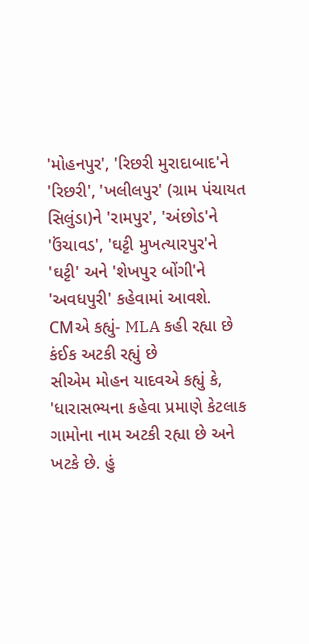'મોહનપુર', 'રિછરી મુરાદાબાદ'ને 'રિછરી', 'ખલીલપુર' (ગ્રામ પંચાયત સિલુંડા)ને 'રામપુર', 'અંછોડ'ને 'ઉંચાવડ', 'ઘટ્ટી મુખત્યારપુર'ને 'ઘટ્ટી' અને 'શેખપુર બોંગી'ને 'અવધપુરી' કહેવામાં આવશે.
CMએ કહ્યું- MLA કહી રહ્યા છે કંઈક અટકી રહ્યું છે
સીએમ મોહન યાદવએ કહ્યું કે, 'ધારાસભ્યના કહેવા પ્રમાણે કેટલાક ગામોના નામ અટકી રહ્યા છે અને ખટકે છે. હું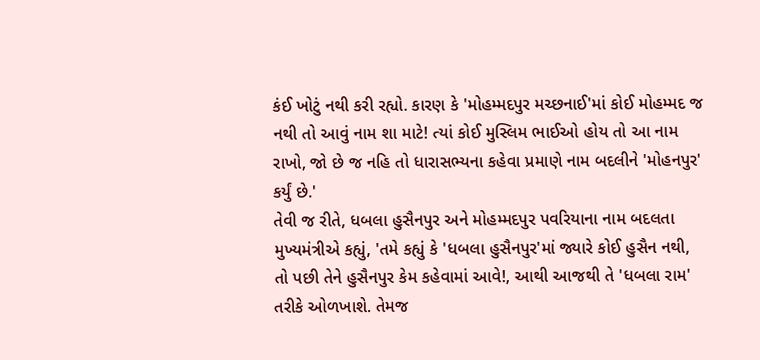કંઈ ખોટું નથી કરી રહ્યો. કારણ કે 'મોહમ્મદપુર મચ્છનાઈ'માં કોઈ મોહમ્મદ જ નથી તો આવું નામ શા માટે! ત્યાં કોઈ મુસ્લિમ ભાઈઓ હોય તો આ નામ રાખો, જો છે જ નહિ તો ધારાસભ્યના કહેવા પ્રમાણે નામ બદલીને 'મોહનપુર' કર્યું છે.'
તેવી જ રીતે, ધબલા હુસૈનપુર અને મોહમ્મદપુર પવરિયાના નામ બદલતા મુખ્યમંત્રીએ કહ્યું, 'તમે કહ્યું કે 'ધબલા હુસૈનપુર'માં જ્યારે કોઈ હુસૈન નથી, તો પછી તેને હુસૈનપુર કેમ કહેવામાં આવે!, આથી આજથી તે 'ધબલા રામ' તરીકે ઓળખાશે. તેમજ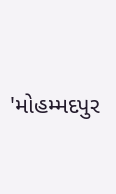'મોહમ્મદપુર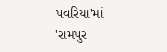પવરિયા'માં 'રામપુર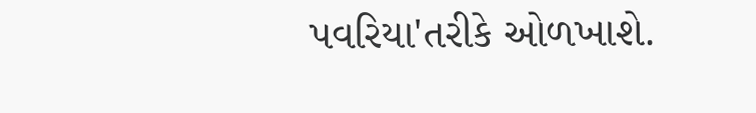પવરિયા'તરીકે ઓળખાશે.